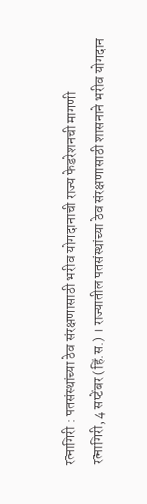रत्नागिरी : पतसंस्थांच्या ठेव संरक्षणासाठी भरीव योगदानाची राज्य फेडरेशनची मागणी
रत्नागिरी, 4 सप्टेंबर (हिं.स.) । राज्यातील पतसंस्थांच्या ठेव संरक्षणासाठी शासनाने भरीव योगदान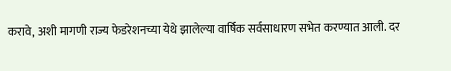करावे, अशी मागणी राज्य फेडरेशनच्या येथे झालेल्या वार्षिक सर्वसाधारण सभेत करण्यात आली. दर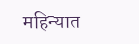महिन्यात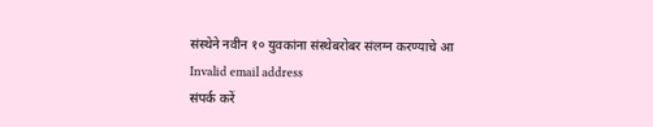संस्थेने नवीन १० युवकांना संस्थेबरोबर संलग्न करण्याचे आ
Invalid email address
संपर्क करें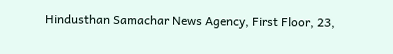Hindusthan Samachar News Agency, First Floor, 23,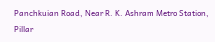Panchkuian Road, Near R. K. Ashram Metro Station,
Pillar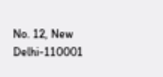No. 12, New Delhi-110001